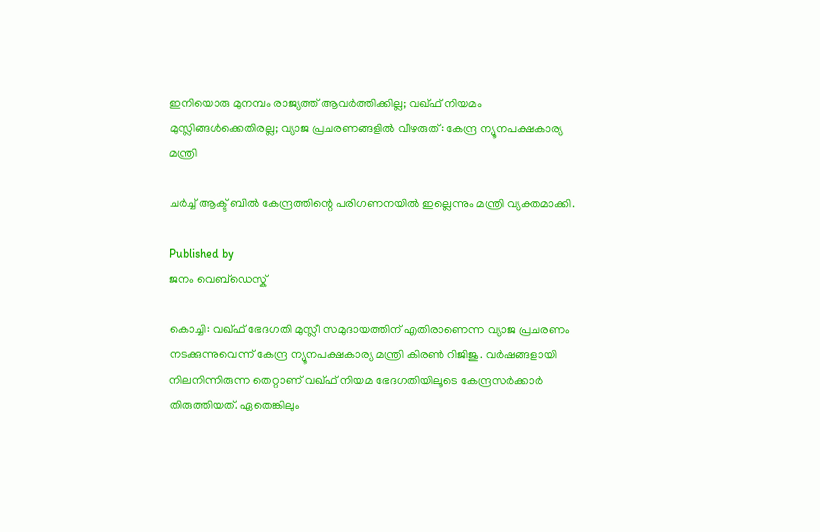ഇനിയൊരു മുനമ്പം രാജ്യത്ത് ആവർത്തിക്കില്ല; വഖ്ഫ് നിയമം മുസ്ലിങ്ങൾക്കെതിരല്ല; വ്യാജ പ്രചരണങ്ങളിൽ വീഴരുത്: കേന്ദ്ര ന്യൂനപക്ഷകാര്യ മന്ത്രി

ചർച്ച് ആക്ട് ബിൽ കേന്ദ്രത്തിന്റെ പരിഗണനയിൽ ഇല്ലെന്നും മന്ത്രി വ്യക്തമാക്കി.

Published by
ജനം വെബ്‌ഡെസ്ക്

കൊച്ചി: വഖ്ഫ് ഭേദഗതി മുസ്ലീ സമുദായത്തിന് എതിരാണെന്ന വ്യാജ പ്രചരണം നടക്കുന്നുവെന്ന് കേന്ദ്ര ന്യൂനപക്ഷകാര്യ മന്ത്രി കിരൺ റിജിജു. വർഷങ്ങളായി നിലനിന്നിരുന്ന തെറ്റാണ് വഖ്ഫ് നിയമ ഭേദഗതിയിലൂടെ കേന്ദ്രസർക്കാർ തിരുത്തിയത്. ഏതെങ്കിലും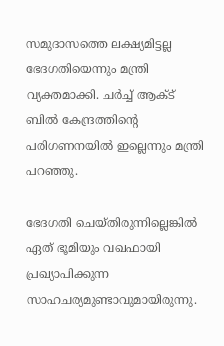സമുദാസത്തെ ലക്ഷ്യമിട്ടല്ല ഭേദഗതിയെന്നും മന്ത്രി വ്യക്തമാക്കി. ചർച്ച് ആക്ട് ബിൽ കേന്ദ്രത്തിന്റെ പരിഗണനയിൽ ഇല്ലെന്നും മന്ത്രി പറഞ്ഞു.

ഭേദഗതി ചെയ്തിരുന്നില്ലെങ്കിൽ ഏത് ഭൂമിയും വഖഫായി പ്രഖ്യാപിക്കുന്ന സാഹചര്യമുണ്ടാവുമായിരുന്നു.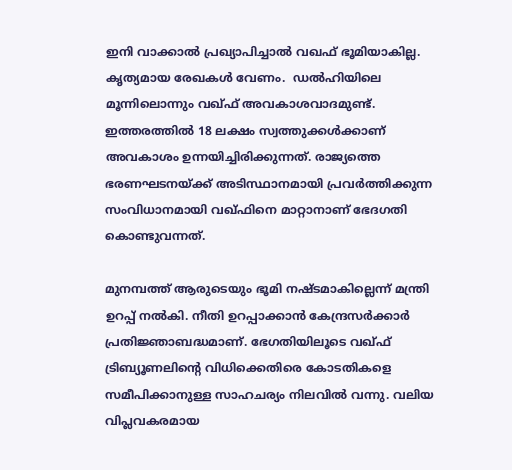ഇനി വാക്കാല്‍ പ്രഖ്യാപിച്ചാല്‍ വഖഫ് ഭൂമിയാകില്ല. കൃത്യമായ രേഖകൾ വേണം.  ഡൽഹിയിലെ മൂന്നിലൊന്നും വഖ്ഫ് അവകാശവാദമുണ്ട്. ഇത്തരത്തിൽ 18 ലക്ഷം സ്വത്തുക്കൾക്കാണ് അവകാശം ഉന്നയിച്ചിരിക്കുന്നത്. രാജ്യത്തെ ഭരണഘടനയ്‌ക്ക് അടിസ്ഥാനമായി പ്രവർത്തിക്കുന്ന സംവിധാനമായി വഖ്ഫിനെ മാറ്റാനാണ് ഭേദഗതി കൊണ്ടുവന്നത്.

മുനമ്പത്ത് ആരുടെയും ഭൂമി നഷ്ടമാകില്ലെന്ന് മന്ത്രി ഉറപ്പ് നൽകി. നീതി ഉറപ്പാക്കാൻ കേന്ദ്രസർക്കാർ പ്രതിജ്ഞാബദ്ധമാണ്. ഭേഗതിയിലൂടെ വഖ്ഫ് ട്രിബ്യൂണലിന്റെ വിധിക്കെതിരെ കോടതികളെ സമീപിക്കാനുള്ള സാഹചര്യം നിലവിൽ വന്നു. വലിയ വിപ്ലവകരമായ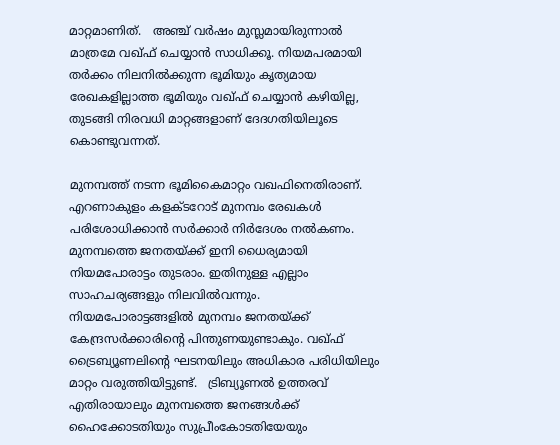മാറ്റമാണിത്.   അഞ്ച് വർഷം മുസ്ലമായിരുന്നാൽ മാത്രമേ വഖ്ഫ് ചെയ്യാൻ സാധിക്കൂ. നിയമപരമായി തർക്കം നിലനിൽക്കുന്ന ഭൂമിയും കൃത്യമായ രേഖകളില്ലാത്ത ഭൂമിയും വഖ്ഫ് ചെയ്യാൻ കഴിയില്ല, തുടങ്ങി നിരവധി മാറ്റങ്ങളാണ് ദേദഗതിയിലൂടെ കൊണ്ടുവന്നത്.

മുനമ്പത്ത് നടന്ന ഭൂമികൈമാറ്റം വഖഫിനെതിരാണ്. എറണാകുളം കളക്ടറോട് മുനമ്പം രേഖകള്‍ പരിശോധിക്കാന്‍ സര്‍ക്കാര്‍ നിര്‍ദേശം നല്‍കണം.  മുനമ്പത്തെ ജനതയ്‌ക്ക് ഇനി ധൈര്യമായി  നിയമപോരാട്ടം തുടരാം. ഇതിനുള്ള എല്ലാം സാഹചര്യങ്ങളും നിലവിൽവന്നും.  നിയമപോരാട്ടങ്ങളിൽ മുനമ്പം ജനതയ്‌ക്ക് കേന്ദ്രസർക്കാരിന്റെ പിന്തുണയുണ്ടാകും. വഖ്ഫ് ട്രൈബ്യൂണലിന്റെ ഘടനയിലും അധികാര പരിധിയിലും മാറ്റം വരുത്തിയിട്ടുണ്ട്.   ട്രിബ്യൂണൽ ഉത്തരവ് എതിരായാലും മുനമ്പത്തെ ജനങ്ങൾക്ക് ഹൈക്കോടതിയും സുപ്രീംകോടതിയേയും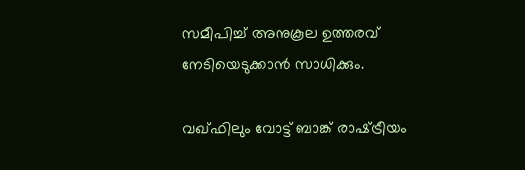സമീപിച്ച് അനുകൂല ഉത്തരവ് നേടിയെടുക്കാൻ സാധിക്കും.

വഖ്ഫിലും വോട്ട് ബാങ്ക് രാഷ്‌ട്രീയം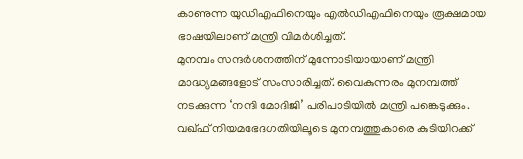കാണുന്ന യുഡിഎഫിനെയും എൽഡിഎഫിനെയും രൂക്ഷമായ ഭാഷയിലാണ് മന്ത്രി വിമർശിച്ചത്.
മുനമ്പം സന്ദർശനത്തിന് മുന്നോടിയായാണ് മന്ത്രി മാദ്ധ്യമങ്ങളോട് സംസാരിച്ചത്. വൈകുന്നരം മുനമ്പത്ത് നടക്കുന്ന ‘നന്ദി മോദിജി’ പരിപാടിയിൽ മന്ത്രി പങ്കെടുക്കും. വഖ്ഫ് നിയമഭേദഗതിയിലൂടെ മുനമ്പത്തുകാരെ കുടിയിറക്ക്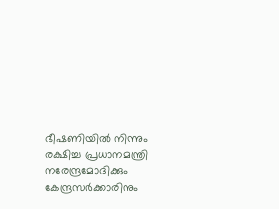ഭീഷണിയിൽ നിന്നും രക്ഷിച്ച പ്രധാനമന്ത്രി നരേന്ദ്രമോദിക്കും കേന്ദ്രസർക്കാരിനും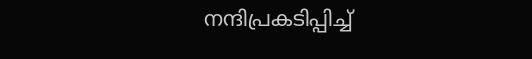നന്ദിപ്രകടിപ്പിച്ച്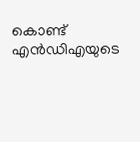കൊണ്ട് എൻഡിഎയുടെ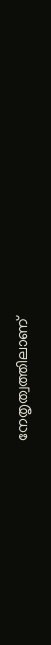നേതൃത്വത്തിലാണ്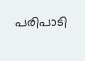പരിപാടി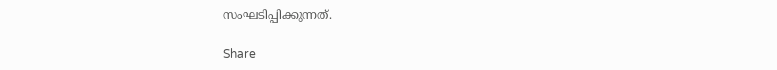സംഘടിപ്പിക്കുന്നത്.

Share